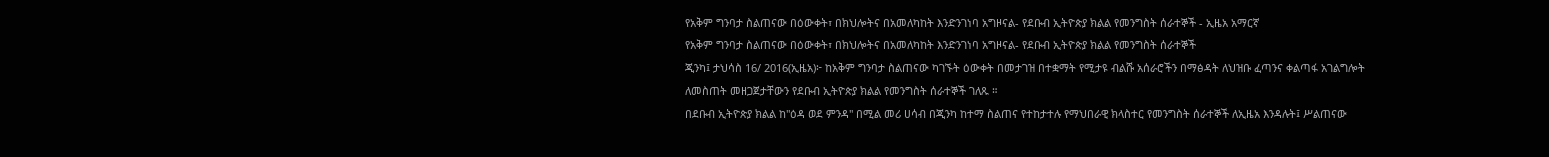የአቅም ግንባታ ስልጠናው በዕውቀት፣ በክህሎትና በአመለካከት እንድንገነባ አግዞናል- የደቡብ ኢትዮጵያ ክልል የመንግስት ሰራተኞች - ኢዜአ አማርኛ
የአቅም ግንባታ ስልጠናው በዕውቀት፣ በክህሎትና በአመለካከት እንድንገነባ አግዞናል- የደቡብ ኢትዮጵያ ክልል የመንግስት ሰራተኞች
ጂንካ፤ ታህሳስ 16/ 2016(ኢዜአ)፦ ከአቅም ግንባታ ስልጠናው ካገኙት ዕውቀት በመታገዝ በተቋማት የሚታዩ ብልሹ አሰራሮችን በማፅዳት ለህዝቡ ፈጣንና ቀልጣፋ አገልግሎት ለመስጠት መዘጋጀታቸውን የደቡብ ኢትዮጵያ ክልል የመንግስት ሰራተኞች ገለጹ ።
በደቡብ ኢትዮጵያ ክልል ከ"ዕዳ ወደ ምንዳ" በሚል መሪ ሀሳብ በጂንካ ከተማ ስልጠና የተከታተሉ የማህበራዊ ክላስተር የመንግስት ሰራተኞች ለኢዜአ እንዳሉት፤ ሥልጠናው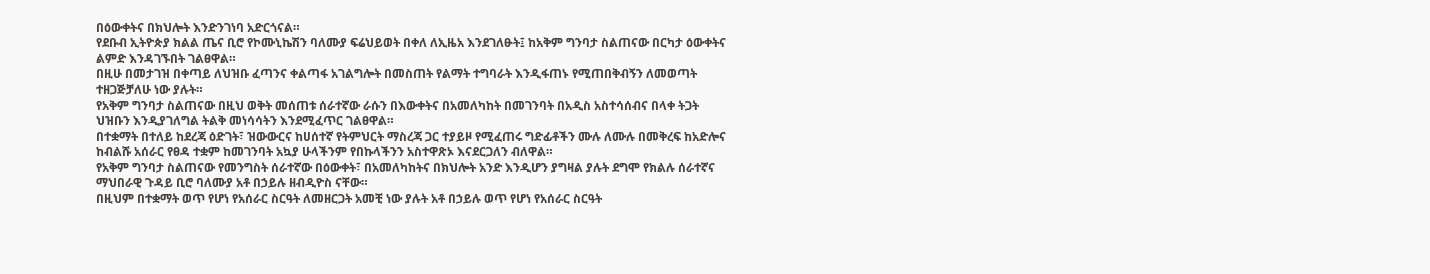በዕውቀትና በክህሎት እንድንገነባ አድርጎናል።
የደቡብ ኢትዮጵያ ክልል ጤና ቢሮ የኮሙኒኬሽን ባለሙያ ፍሬህይወት በቀለ ለኢዜአ እንደገለፁት፤ ከአቅም ግንባታ ስልጠናው በርካታ ዕውቀትና ልምድ እንዳገኙበት ገልፀዋል።
በዚሁ በመታገዝ በቀጣይ ለህዝቡ ፈጣንና ቀልጣፋ አገልግሎት በመስጠት የልማት ተግባራት እንዲፋጠኑ የሚጠበቅብኝን ለመወጣት ተዘጋጅቻለሁ ነው ያሉት።
የአቅም ግንባታ ስልጠናው በዚህ ወቅት መሰጠቱ ሰራተኛው ራሱን በእውቀትና በአመለካከት በመገንባት በአዲስ አስተሳሰብና በላቀ ትጋት ህዝቡን እንዲያገለግል ትልቅ መነሳሳትን እንደሚፈጥር ገልፀዋል።
በተቋማት በተለይ ከደረጃ ዕድገት፣ ዝውውርና ከሀሰተኛ የትምህርት ማስረጃ ጋር ተያይዞ የሚፈጠሩ ግድፊቶችን ሙሉ ለሙሉ በመቅረፍ ከአድሎና ከብልሹ አሰራር የፀዳ ተቋም ከመገንባት አኳያ ሁላችንም የበኩላችንን አስተዋጽኦ እናደርጋለን ብለዋል።
የአቅም ግንባታ ስልጠናው የመንግስት ሰራተኛው በዕውቀት፣ በአመለካከትና በክህሎት አንድ እንዲሆን ያግዛል ያሉት ደግሞ የክልሉ ሰራተኛና ማህበራዊ ጉዳይ ቢሮ ባለሙያ አቶ በኃይሉ ዘብዲዮስ ናቸው።
በዚህም በተቋማት ወጥ የሆነ የአሰራር ስርዓት ለመዘርጋት አመቺ ነው ያሉት አቶ በኃይሉ ወጥ የሆነ የአሰራር ስርዓት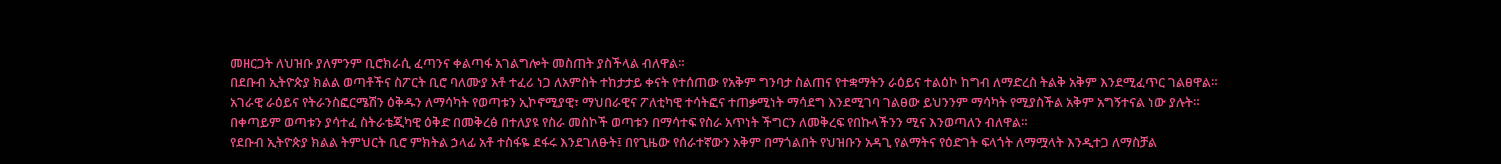መዘርጋት ለህዝቡ ያለምንም ቢሮክራሲ ፈጣንና ቀልጣፋ አገልግሎት መስጠት ያስችላል ብለዋል።
በደቡብ ኢትዮጵያ ክልል ወጣቶችና ስፖርት ቢሮ ባለሙያ አቶ ተፈሪ ነጋ ለአምስት ተከታታይ ቀናት የተሰጠው የአቅም ግንባታ ስልጠና የተቋማትን ራዕይና ተልዕኮ ከግብ ለማድረስ ትልቅ አቅም እንደሚፈጥር ገልፀዋል።
አገራዊ ራዕይና የትራንስፎርሜሽን ዕቅዱን ለማሳካት የወጣቱን ኢኮኖሚያዊ፣ ማህበራዊና ፖለቲካዊ ተሳትፎና ተጠቃሚነት ማሳደግ እንደሚገባ ገልፀው ይህንንም ማሳካት የሚያስችል አቅም አግኝተናል ነው ያሉት።
በቀጣይም ወጣቱን ያሳተፈ ስትራቴጂካዊ ዕቅድ በመቅረፅ በተለያዩ የስራ መስኮች ወጣቱን በማሳተፍ የስራ አጥነት ችግርን ለመቅረፍ የበኩላችንን ሚና እንወጣለን ብለዋል።
የደቡብ ኢትዮጵያ ክልል ትምህርት ቢሮ ምክትል ኃላፊ አቶ ተስፋዬ ደፋሩ እንደገለፁት፤ በየጊዜው የሰራተኛውን አቅም በማጎልበት የህዝቡን አዳጊ የልማትና የዕድገት ፍላጎት ለማሟላት እንዲተጋ ለማስቻል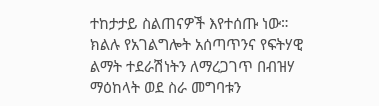ተከታታይ ስልጠናዎች እየተሰጡ ነው።
ክልሉ የአገልግሎት አሰጣጥንና የፍትሃዊ ልማት ተደራሽነትን ለማረጋገጥ በብዝሃ ማዕከላት ወደ ስራ መግባቱን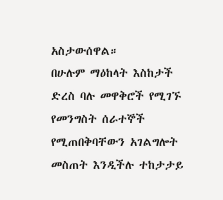አስታውሰዋል።
በሁሉም ማዕከላት እስከታች ድረስ ባሉ መዋቅሮች የሚገኙ የመንግስት ሰራተኞች የሚጠበቅባቸውን አገልግሎት መስጠት እንዲችሉ ተከታታይ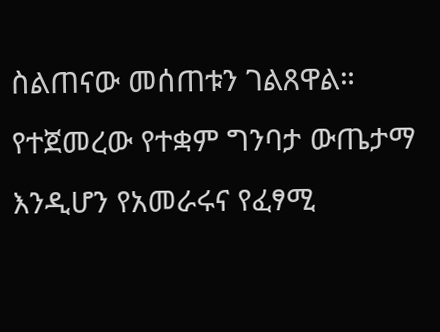ስልጠናው መሰጠቱን ገልጸዋል።
የተጀመረው የተቋም ግንባታ ውጤታማ እንዲሆን የአመራሩና የፈፃሚ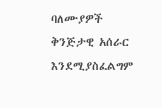ባለሙያዎች ቅንጅታዊ አሰራር እንደሚያስፈልግም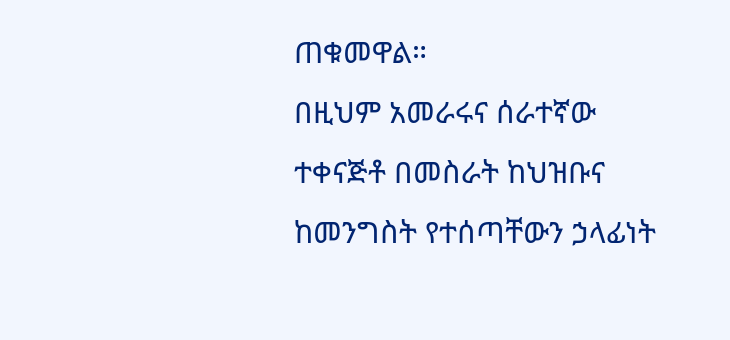ጠቁመዋል።
በዚህም አመራሩና ሰራተኛው ተቀናጅቶ በመስራት ከህዝቡና ከመንግስት የተሰጣቸውን ኃላፊነት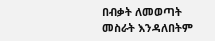በብቃት ለመወጣት መስራት እንዳለበትም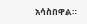አሳስበዋል።